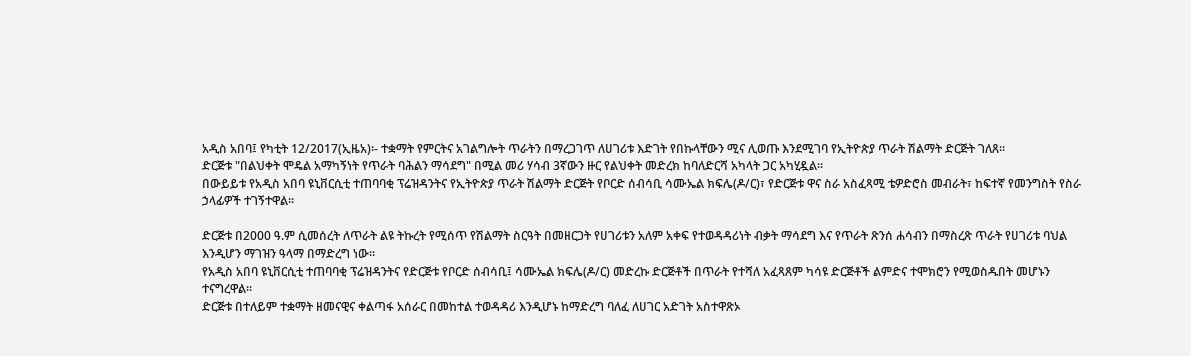አዲስ አበባ፤ የካቲት 12/2017(ኢዜአ)፡- ተቋማት የምርትና አገልግሎት ጥራትን በማረጋገጥ ለሀገሪቱ እድገት የበኩላቸውን ሚና ሊወጡ እንደሚገባ የኢትዮጵያ ጥራት ሽልማት ድርጅት ገለጸ፡፡
ድርጅቱ "በልህቀት ሞዴል አማካኝነት የጥራት ባሕልን ማሳደግ" በሚል መሪ ሃሳብ 3ኛውን ዙር የልህቀት መድረክ ከባለድርሻ አካላት ጋር አካሂዷል፡፡
በውይይቱ የአዲስ አበባ ዩኒቨርሲቲ ተጠባባቂ ፕሬዝዳንትና የኢትዮጵያ ጥራት ሽልማት ድርጅት የቦርድ ሰብሳቢ ሳሙኤል ክፍሌ(ዶ/ር)፣ የድርጅቱ ዋና ስራ አስፈጻሚ ቴዎድሮስ መብራት፣ ከፍተኛ የመንግስት የስራ ኃላፊዎች ተገኝተዋል።

ድርጅቱ በ2000 ዓ.ም ሲመሰረት ለጥራት ልዩ ትኩረት የሚሰጥ የሽልማት ስርዓት በመዘርጋት የሀገሪቱን አለም አቀፍ የተወዳዳሪነት ብቃት ማሳደግ እና የጥራት ጽንሰ ሐሳብን በማስረጽ ጥራት የሀገሪቱ ባህል እንዲሆን ማገዝን ዓላማ በማድረግ ነው።
የአዲስ አበባ ዩኒቨርሲቲ ተጠባባቂ ፕሬዝዳንትና የድርጅቱ የቦርድ ሰብሳቢ፤ ሳሙኤል ክፍሌ(ዶ/ር) መድረኩ ድርጅቶች በጥራት የተሻለ አፈጻጸም ካሳዩ ድርጅቶች ልምድና ተሞክሮን የሚወስዱበት መሆኑን ተናግረዋል፡፡
ድርጅቱ በተለይም ተቋማት ዘመናዊና ቀልጣፋ አሰራር በመከተል ተወዳዳሪ እንዲሆኑ ከማድረግ ባለፈ ለሀገር አድገት አስተዋጽኦ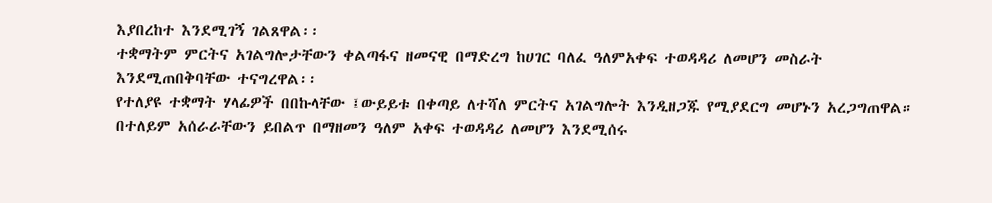እያበረከተ እንደሚገኝ ገልጸዋል፡፡
ተቋማትም ምርትና አገልግሎታቸውን ቀልጣፋና ዘመናዊ በማድረግ ከሀገር ባለፈ ዓለምአቀፍ ተወዳዳሪ ለመሆን መስራት እንደሚጠበቅባቸው ተናግረዋል፡፡
የተለያዩ ተቋማት ሃላፊዎች በበኩላቸው ፤ውይይቱ በቀጣይ ለተሻለ ምርትና አገልግሎት እንዲዘጋጁ የሚያደርግ መሆኑን አረጋግጠዋል።
በተለይም አሰራራቸውን ይበልጥ በማዘመን ዓለም አቀፍ ተወዳዳሪ ለመሆን እንደሚሰሩ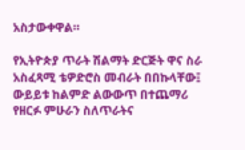አስታውቀዋል።

የኢትዮጵያ ጥራት ሽልማት ድርጅት ዋና ስራ አስፈጻሚ ቴዎድሮስ መብራት በበኩላቸው፤ ውይይቱ ከልምድ ልውውጥ በተጨማሪ የዘርፉ ምሁራን ስለጥራትና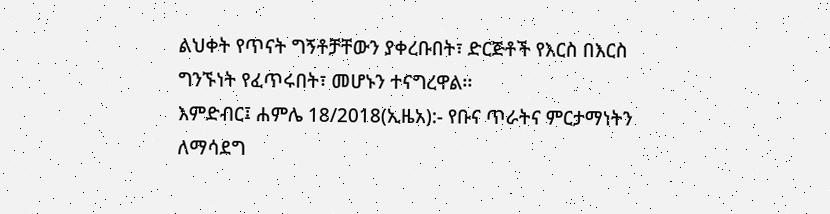ልህቀት የጥናት ግኝቶቻቸውን ያቀረቡበት፣ ድርጅቶች የእርስ በእርስ ግንኙነት የፈጥሩበት፣ መሆኑን ተናግረዋል፡፡
እምድብር፤ ሐምሌ 18/2018(ኢዜአ):- የቡና ጥራትና ምርታማነትን ለማሳደግ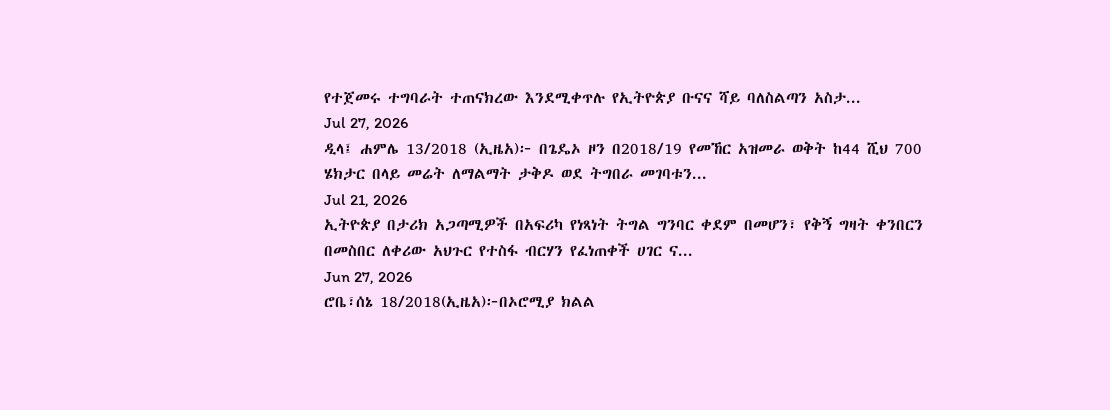የተጀመሩ ተግባራት ተጠናክረው እንደሚቀጥሉ የኢትዮጵያ ቡናና ሻይ ባለስልጣን አስታ...
Jul 27, 2026
ዲላ፤ ሐምሌ 13/2018 (ኢዜአ)፦ በጌዴኦ ዞን በ2018/19 የመኸር አዝመራ ወቅት ከ44 ሺህ 700 ሄክታር በላይ መሬት ለማልማት ታቅዶ ወደ ትግበራ መገባቱን...
Jul 21, 2026
ኢትዮጵያ በታሪክ አጋጣሚዎች በአፍሪካ የነጻነት ትግል ግንባር ቀደም በመሆን፣ የቅኝ ግዛት ቀንበርን በመስበር ለቀሪው አህጉር የተስፋ ብርሃን የፈነጠቀች ሀገር ና...
Jun 27, 2026
ሮቤ፣ሰኔ 18/2018(ኢዜአ)፦በኦሮሚያ ክልል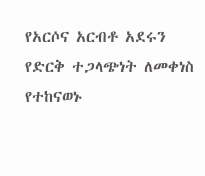የአርሶና አርብቶ አደሩን የድርቅ ተጋላጭነት ለመቀነስ የተከናወኑ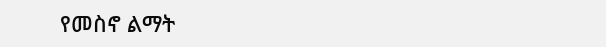የመስኖ ልማት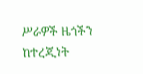ሥራዎች ዜጎችን ከተረጂነት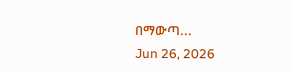በማውጣ...
Jun 26, 2026